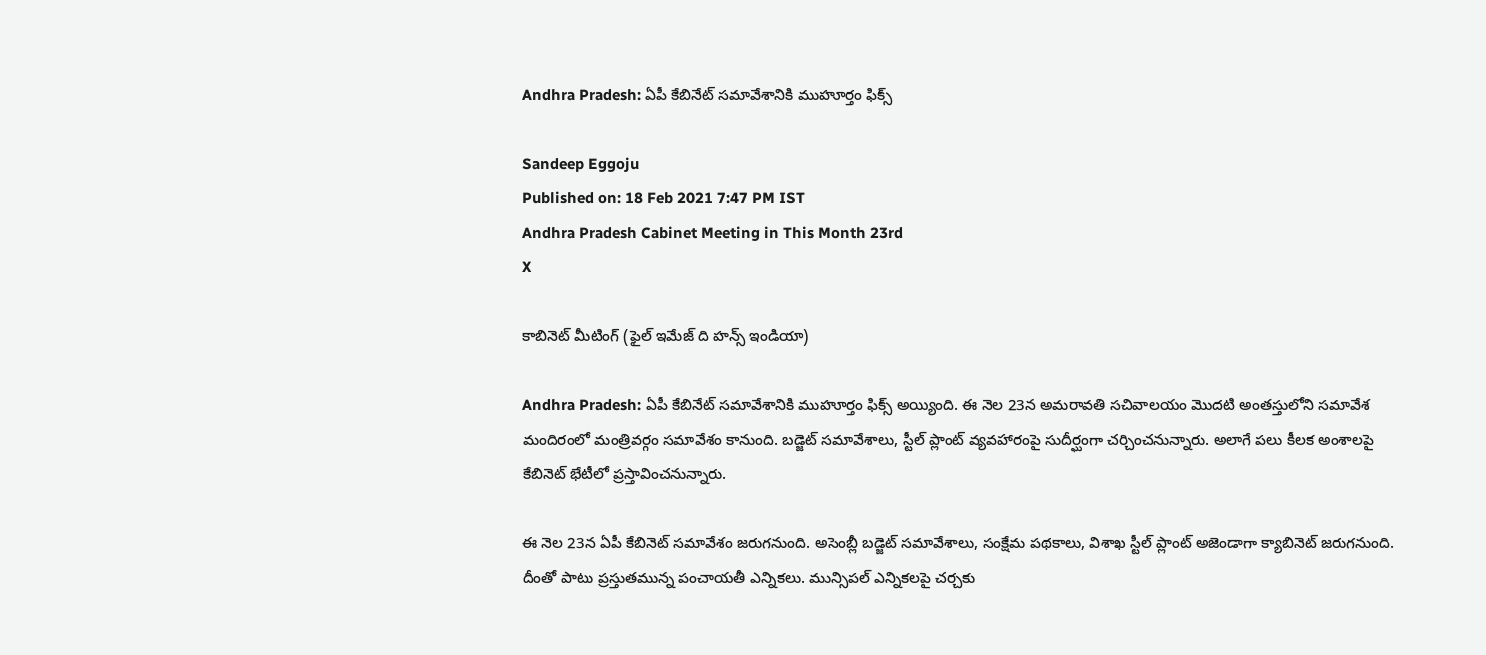Andhra Pradesh: ఏపీ కేబినేట్‌ సమావేశానికి ముహూర్తం ఫిక్స్

Sandeep Eggoju
Published on: 18 Feb 2021 7:47 PM IST
Andhra Pradesh Cabinet Meeting in This Month 23rd
X

కాబినెట్ మీటింగ్ (ఫైల్ ఇమేజ్ ది హన్స్ ఇండియా)

Andhra Pradesh: ఏపీ కేబినేట్‌ సమావేశానికి ముహూర్తం ఫిక్స్ అయ్యింది. ఈ నెల 23న అమరావతి సచివాలయం మొదటి అంతస్తులోని సమావేశ మందిరంలో మంత్రివర్గం సమావేశం కానుంది. బడ్జెట్ సమావేశాలు, స్టీల్‌ ప్లాంట్‌ వ్యవహారంపై సుదీర్ఘంగా చర్చించనున్నారు. అలాగే పలు కీలక అంశాలపై కేబినెట్ భేటీలో ప్రస్తావించనున్నారు.

ఈ నెల 23న ఏపీ కేబినెట్ సమావేశం జరుగనుంది. అసెంబ్లీ బడ్జెట్ సమావేశాలు, సంక్షేమ పథకాలు, విశాఖ స్టీల్ ప్లాంట్ అజెండాగా క్యాబినెట్ జరుగనుంది. దీంతో పాటు ప్రస్తుతమున్న పంచాయతీ ఎన్నికలు. మున్సిపల్ ఎన్నికలపై చర్చకు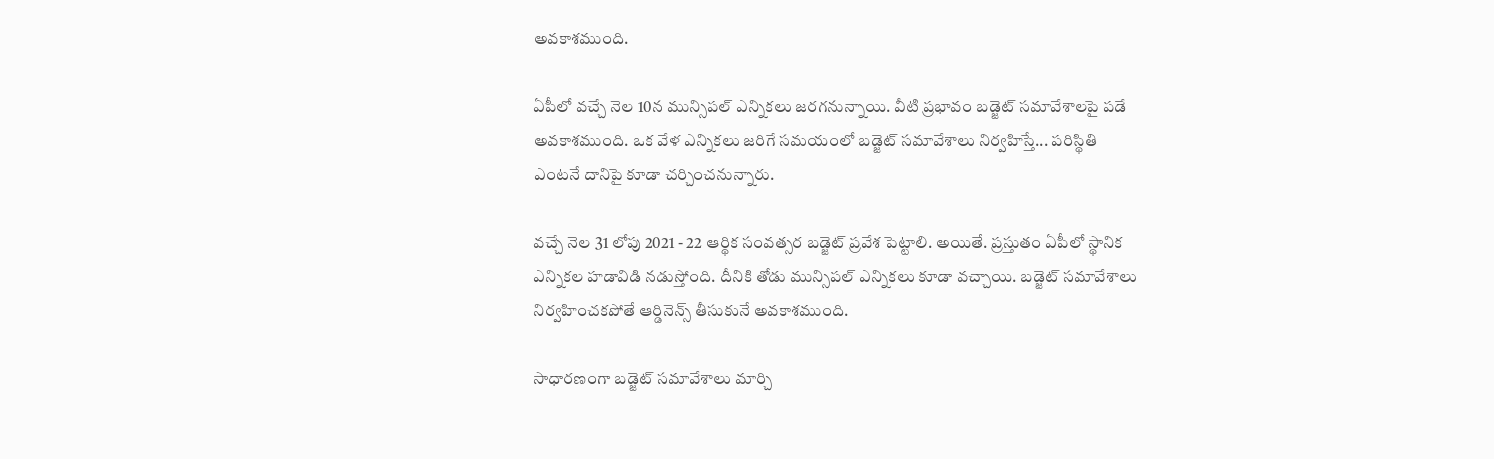అవకాశముంది.

ఏపీలో వచ్చే నెల 10న మున్సిపల్ ఎన్నికలు జరగనున్నాయి. వీటి ప్రభావం బడ్జెట్ సమావేశాలపై పడే అవకాశముంది. ఒక వేళ ఎన్నికలు జరిగే సమయంలో బడ్జెట్ సమావేశాలు నిర్వహిస్తే... పరిస్థితి ఎంటనే దానిపై కూడా చర్చించనున్నారు.

వచ్చే నెల 31 లోపు 2021 - 22 ఆర్థిక సంవత్సర బడ్జెట్ ప్రవేశ పెట్టాలి. అయితే. ప్రస్తుతం ఏపీలో స్థానిక ఎన్నికల హడావిడి నడుస్తోంది. దీనికి తోడు మున్సిపల్ ఎన్నికలు కూడా వచ్చాయి. బడ్జెట్ సమావేశాలు నిర్వహించకపోతే ఆర్డినెన్స్ తీసుకునే అవకాశముంది.

సాధారణంగా బడ్జెట్ సమావేశాలు మార్చి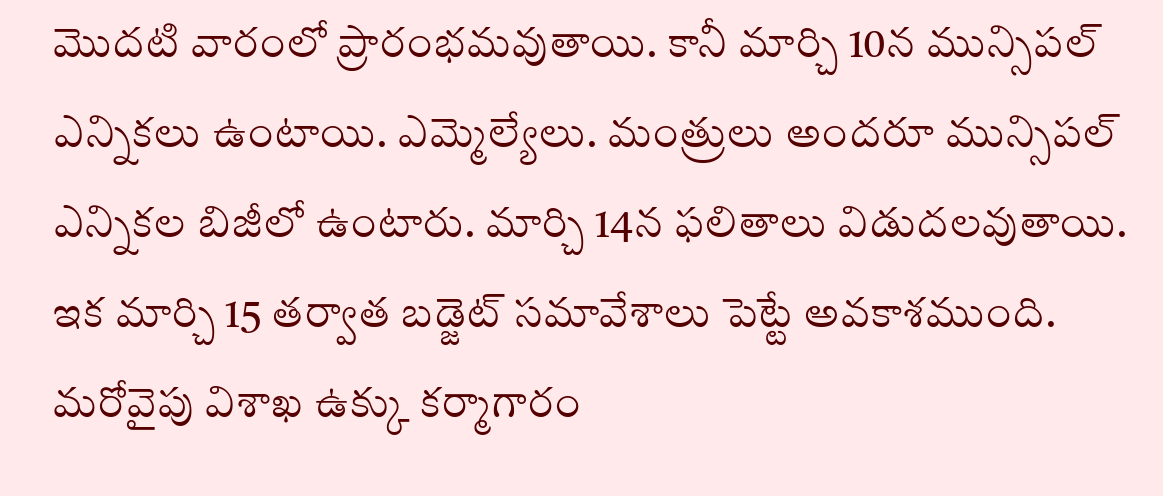మొదటి వారంలో ప్రారంభమవుతాయి. కానీ మార్చి 10న మున్సిపల్ ఎన్నికలు ఉంటాయి. ఎమ్మెల్యేలు. మంత్రులు అందరూ మున్సిపల్ ఎన్నికల బిజీలో ఉంటారు. మార్చి 14న ఫలితాలు విడుదలవుతాయి. ఇక మార్చి 15 తర్వాత బడ్జెట్ సమావేశాలు పెట్టే అవకాశముంది. మరోవైపు విశాఖ ఉక్కు కర్మాగారం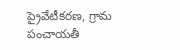ప్రైవేటీకరణ, గ్రామ పంచాయతీ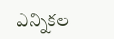ఎన్నికల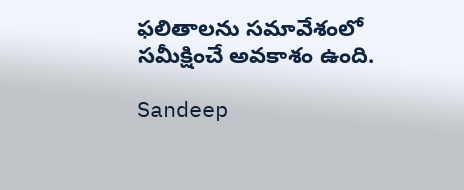ఫలితాలను సమావేశంలో సమీక్షించే అవకాశం ఉంది.

Sandeep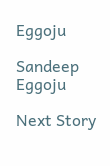Eggoju

Sandeep Eggoju

Next Story